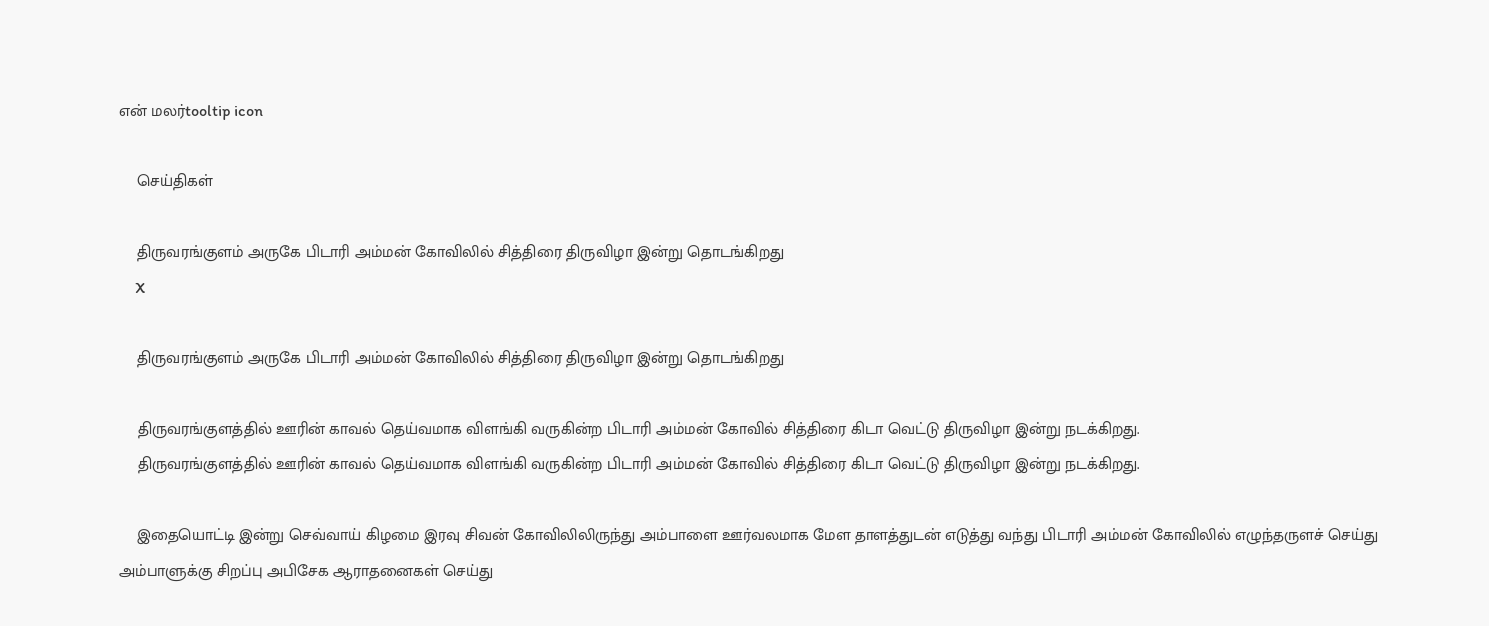என் மலர்tooltip icon

    செய்திகள்

    திருவரங்குளம் அருகே பிடாரி அம்மன் கோவிலில் சித்திரை திருவிழா இன்று தொடங்கிறது
    X

    திருவரங்குளம் அருகே பிடாரி அம்மன் கோவிலில் சித்திரை திருவிழா இன்று தொடங்கிறது

    திருவரங்குளத்தில் ஊரின் காவல் தெய்வமாக விளங்கி வருகின்ற பிடாரி அம்மன் கோவில் சித்திரை கிடா வெட்டு திருவிழா இன்று நடக்கிறது.
    திருவரங்குளத்தில் ஊரின் காவல் தெய்வமாக விளங்கி வருகின்ற பிடாரி அம்மன் கோவில் சித்திரை கிடா வெட்டு திருவிழா இன்று நடக்கிறது.

    இதையொட்டி இன்று செவ்வாய் கிழமை இரவு சிவன் கோவிலிலிருந்து அம்பாளை ஊர்வலமாக மேள தாளத்துடன் எடுத்து வந்து பிடாரி அம்மன் கோவிலில் எழுந்தருளச் செய்து அம்பாளுக்கு சிறப்பு அபிசேக ஆராதனைகள் செய்து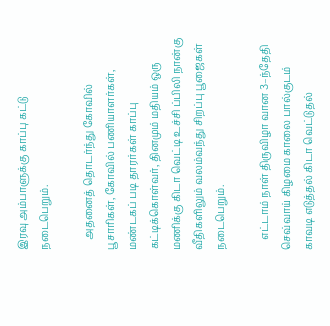இரவு அம்பாளுக்கு காப்பு கட்டு நடைபெறும்.

    அதனைத் தொடர்ந்து கோவில் பூசாரிகள், கோவில் பணியாளர்கள், மண்டகப் படி தாரர்கள் காப்பு கட்டிக்கொள்வர், தினமும் மதியம் ஒரு மணிக்கு கிடா வெட்டி உச்சி ப்பிலி நான்கு வீதிகளிலும் வலம்வந்து சிறப்பு பூஜைகள் நடைபெறும்.

    எட்டாம் நாள் திருவிழா வான 3–ந்தேதி செவ்வாய் கிழமை காலை பால்குடம் காவடி எடுத்தல் கிடா வெட்டுதல்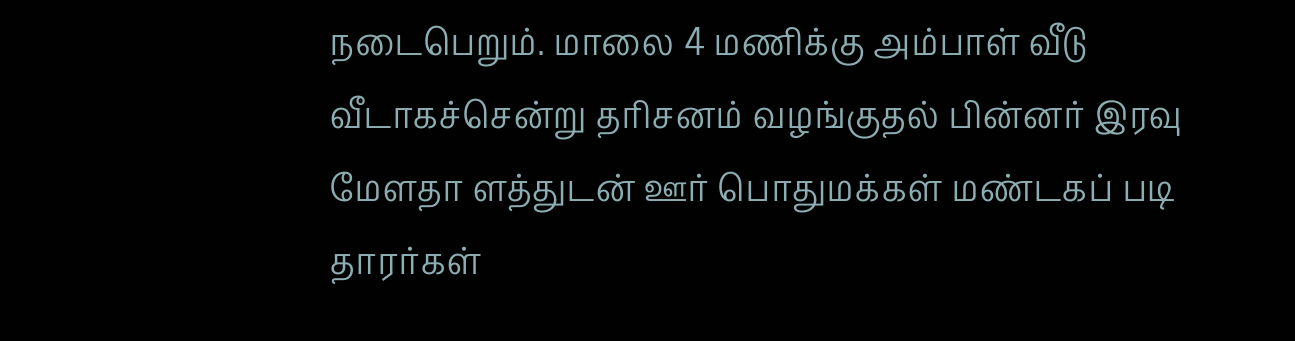நடைபெறும். மாலை 4 மணிக்கு அம்பாள் வீடு வீடாகச்சென்று தரிசனம் வழங்குதல் பின்னர் இரவு மேளதா ளத்துடன் ஊர் பொதுமக்கள் மண்டகப் படி தாரர்கள்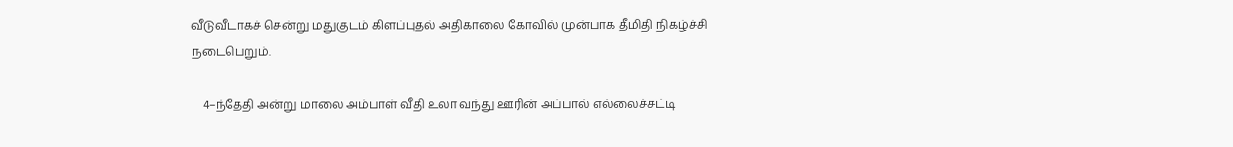வீடுவீடாகச் சென்று மதுகுடம் கிளப்புதல் அதிகாலை கோவில் முன்பாக தீமிதி நிகழ்ச்சி நடைபெறும்.

    4–ந்தேதி அன்று மாலை அம்பாள் வீதி உலா வந்து ஊரின் அப்பால் எல்லைச்சட்டி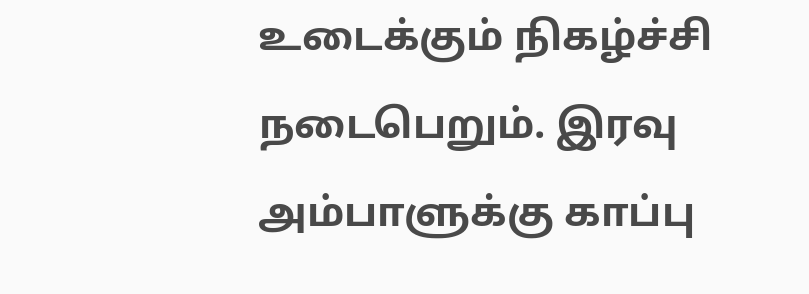உடைக்கும் நிகழ்ச்சி நடைபெறும். இரவு அம்பாளுக்கு காப்பு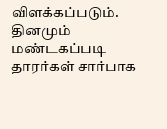விளக்கப்படும். தினமும் மண்டகப்படி தாரர்கள் சார்பாக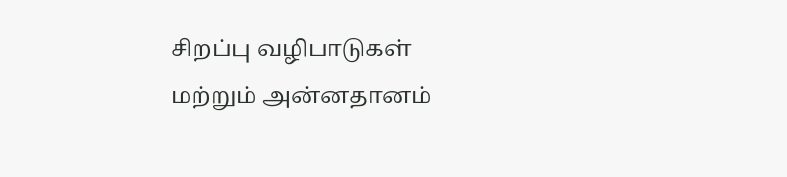சிறப்பு வழிபாடுகள் மற்றும் அன்னதானம்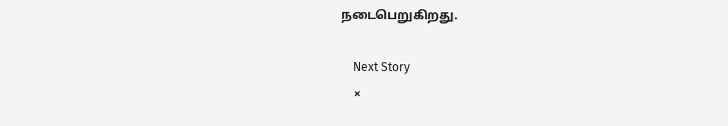நடைபெறுகிறது.

    Next Story
    ×